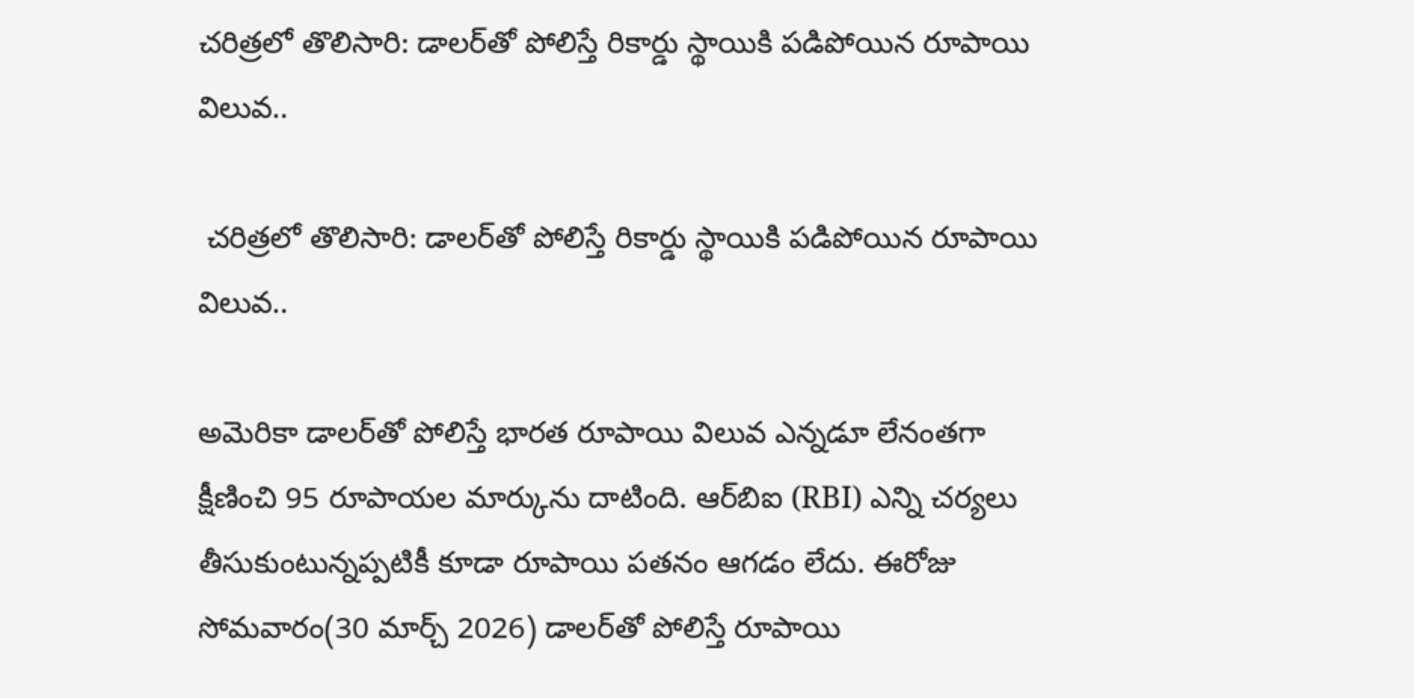చరిత్రలో తొలిసారి: డాలర్‌తో పోలిస్తే రికార్డు స్థాయికి పడిపోయిన రూపాయి విలువ..

 చరిత్రలో తొలిసారి: డాలర్‌తో పోలిస్తే రికార్డు స్థాయికి పడిపోయిన రూపాయి విలువ..

అమెరికా డాలర్‌తో పోలిస్తే భారత రూపాయి విలువ ఎన్నడూ లేనంతగా క్షీణించి 95 రూపాయల మార్కును దాటింది. ఆర్‌బిఐ (RBI) ఎన్ని చర్యలు తీసుకుంటున్నప్పటికీ కూడా రూపాయి పతనం ఆగడం లేదు. ఈరోజు సోమవారం(30 మార్చ్ 2026) డాలర్‌తో పోలిస్తే రూపాయి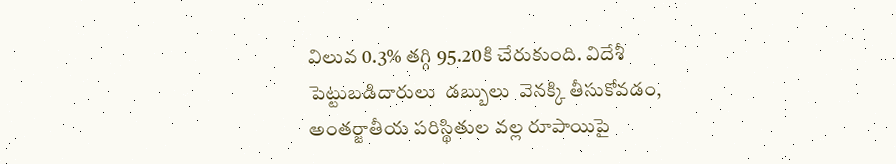విలువ 0.3% తగ్గి 95.20కి చేరుకుంది. విదేశీ పెట్టుబడిదారులు  డబ్బులు  వెనక్కి తీసుకోవడం, అంతర్జాతీయ పరిస్థితుల వల్ల రూపాయిపై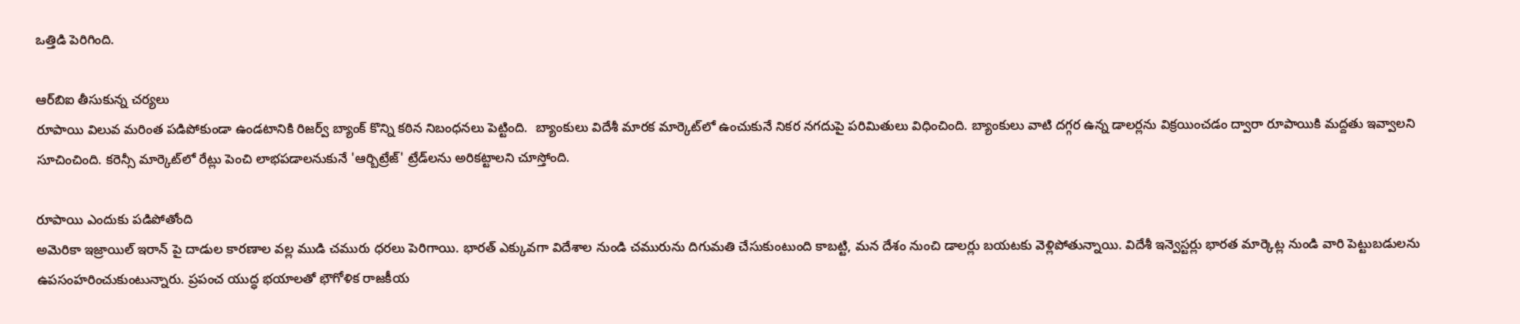ఒత్తిడి పెరిగింది.

ఆర్‌బిఐ తీసుకున్న చర్యలు
రూపాయి విలువ మరింత పడిపోకుండా ఉండటానికి రిజర్వ్ బ్యాంక్ కొన్ని కఠిన నిబంధనలు పెట్టింది.  బ్యాంకులు విదేశీ మారక మార్కెట్‌లో ఉంచుకునే నికర నగదుపై పరిమితులు విధించింది. బ్యాంకులు వాటి దగ్గర ఉన్న డాలర్లను విక్రయించడం ద్వారా రూపాయికి మద్దతు ఇవ్వాలని సూచించింది. కరెన్సీ మార్కెట్‌లో రేట్లు పెంచి లాభపడాలనుకునే 'ఆర్బిట్రేజ్' ట్రేడ్‌లను అరికట్టాలని చూస్తోంది.

రూపాయి ఎందుకు పడిపోతోంది
అమెరికా ఇజ్రాయిల్ ఇరాన్ పై దాడుల కారణాల వల్ల ముడి చమురు ధరలు పెరిగాయి. భారత్ ఎక్కువగా విదేశాల నుండి చమురును దిగుమతి చేసుకుంటుంది కాబట్టి, మన దేశం నుంచి డాలర్లు బయటకు వెళ్లిపోతున్నాయి. విదేశీ ఇన్వెస్టర్లు భారత మార్కెట్ల నుండి వారి పెట్టుబడులను ఉపసంహరించుకుంటున్నారు. ప్రపంచ యుద్ధ భయాలతో భౌగోళిక రాజకీయ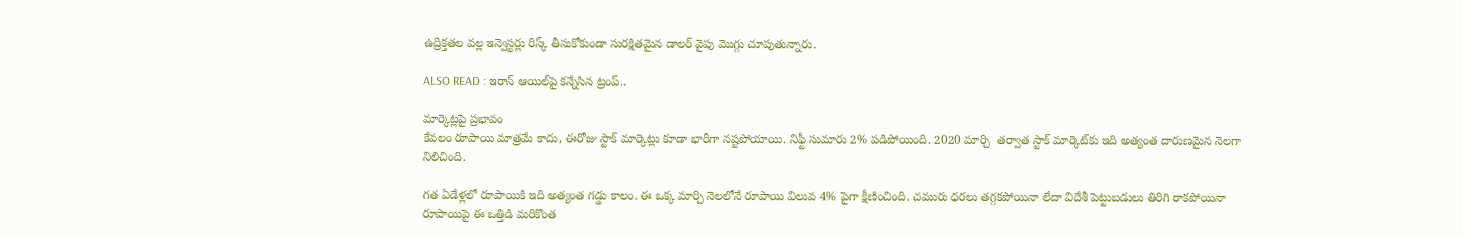ఉద్రిక్తతల వల్ల ఇన్వెస్టర్లు రిస్క్ తీసుకోకుండా సురక్షితమైన డాలర్ వైపు మొగ్గు చూపుతున్నారు.

ALSO READ : ఇరాన్ ఆయిల్‌పై కన్నేసిన ట్రంప్..

మార్కెట్లపై ప్రభావం
కేవలం రూపాయి మాత్రమే కాదు, ఈరోజు స్టాక్ మార్కెట్లు కూడా భారీగా నష్టపోయాయి. నిఫ్టీ సుమారు 2% పడిపోయింది. 2020 మార్చి  తర్వాత స్టాక్ మార్కెట్‌కు ఇది అత్యంత దారుణమైన నెలగా నిలిచింది.

గత ఏడేళ్లలో రూపాయికి ఇది అత్యంత గడ్డు కాలం. ఈ ఒక్క మార్చి నెలలోనే రూపాయి విలువ 4% పైగా క్షీణించింది. చమురు ధరలు తగ్గకపోయినా లేదా విదేశీ పెట్టుబడులు తిరిగి రాకపోయినా రూపాయిపై ఈ ఒత్తిడి మరికొంత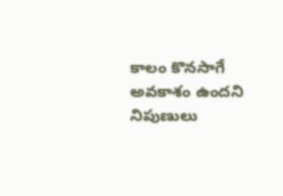కాలం కొనసాగే అవకాశం ఉందని నిపుణులు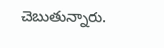చెబుతున్నారు.